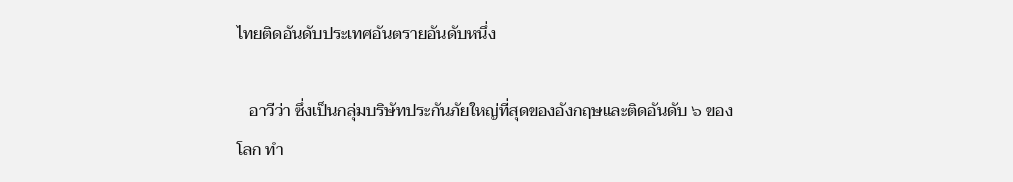ไทยติดอันดับประเทศอันตรายอันดับหนึ่ง

   อาวีว่า ซึ่งเป็นกลุ่มบริษัทประกันภัยใหญ่ที่สุดของอังกฤษและติดอันดับ ๖ ของโลก ทำ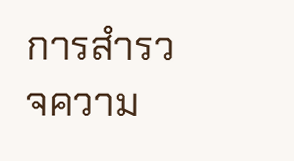การสำรวจความ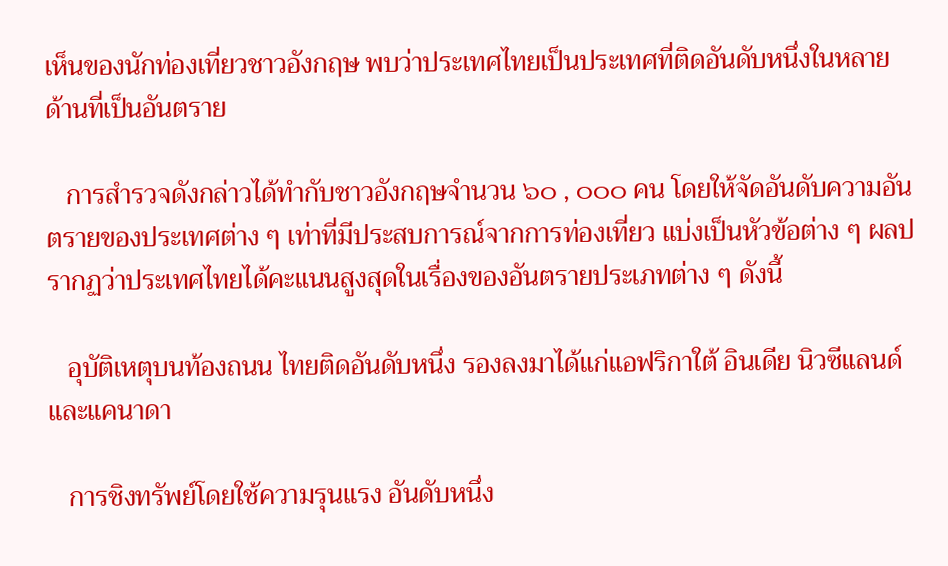เห็นของนักท่องเที่ยวชาวอังกฤษ พบว่าประเทศไทยเป็นประเทศที่ติดอันดับหนึ่งในหลายด้านที่เป็นอันตราย

   การสำรวจดังกล่าวได้ทำกับชาวอังกฤษจำนวน ๖๐ , ๐๐๐ คน โดยให้จัดอันดับความอันตรายของประเทศต่าง ๆ เท่าที่มีประสบการณ์จากการท่องเที่ยว แบ่งเป็นหัวข้อต่าง ๆ ผลปรากฏว่าประเทศไทยได้คะแนนสูงสุดในเรื่องของอันตรายประเภทต่าง ๆ ดังนี้

   อุบัติเหตุบนท้องถนน ไทยติดอันดับหนึ่ง รองลงมาได้แก่แอฟริกาใต้ อินเดีย นิวซีแลนด์และแคนาดา

   การชิงทรัพย์โดยใช้ความรุนแรง อันดับหนึ่ง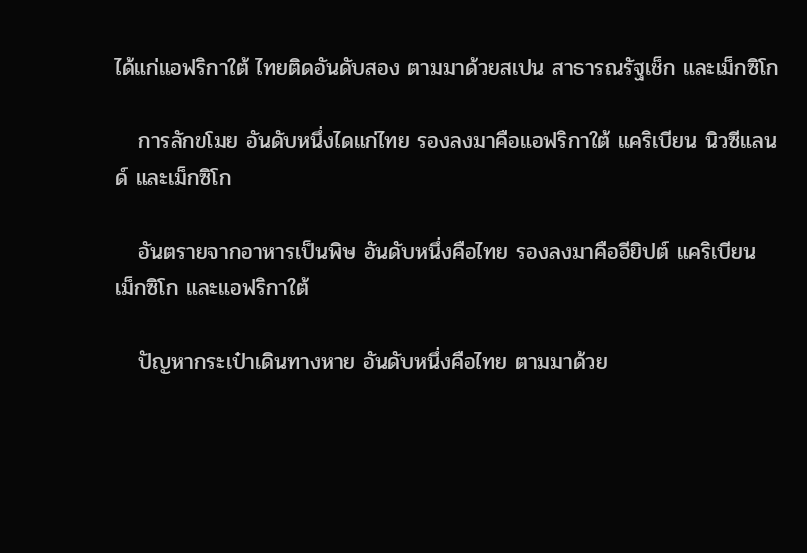ได้แก่แอฟริกาใต้ ไทยติดอันดับสอง ตามมาด้วยสเปน สาธารณรัฐเช็ก และเม็กซิโก

   การลักขโมย อันดับหนึ่งไดแก่ไทย รองลงมาคือแอฟริกาใต้ แคริเบียน นิวซีแลนด์ และเม็กซิโก

   อันตรายจากอาหารเป็นพิษ อันดับหนึ่งคือไทย รองลงมาคืออียิปต์ แคริเบียน เม็กซิโก และแอฟริกาใต้

   ปัญหากระเป๋าเดินทางหาย อันดับหนึ่งคือไทย ตามมาด้วย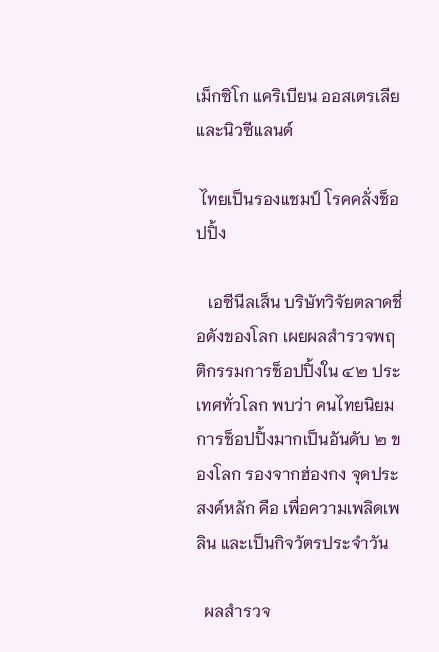เม็กซิโก แคริเบียน ออสเตรเลีย และนิวซีแลนด์

 ไทยเป็นรองแชมป์ โรคคลั่งช็อปปิ้ง

   เอซีนีลเส็น บริษัทวิจัยตลาดชื่อดังของโลก เผยผลสำรวจพฤติกรรมการช็อปปิ้งใน ๔๒ ประเทศทั่วโลก พบว่า คนไทยนิยมการช็อปปิ้งมากเป็นอันดับ ๒ ของโลก รองจากฮ่องกง จุดประสงค์หลัก คือ เพื่อความเพลิดเพลิน และเป็นกิจวัตรประจำวัน

  ผลสำรวจ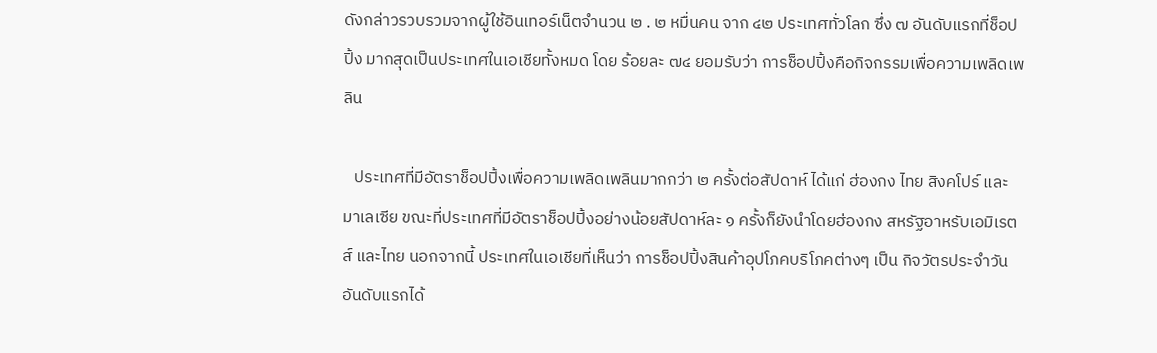ดังกล่าวรวบรวมจากผู้ใช้อินเทอร์เน็ตจำนวน ๒ . ๒ หมื่นคน จาก ๔๒ ประเทศทั่วโลก ซึ่ง ๗ อันดับแรกที่ช็อปปิ้ง มากสุดเป็นประเทศในเอเชียทั้งหมด โดย ร้อยละ ๗๔ ยอมรับว่า การช็อปปิ้งคือกิจกรรมเพื่อความเพลิดเพลิน

   ประเทศที่มีอัตราช็อปปิ้งเพื่อความเพลิดเพลินมากกว่า ๒ ครั้งต่อสัปดาห์ ได้แก่ ฮ่องกง ไทย สิงคโปร์ และมาเลเซีย ขณะที่ประเทศที่มีอัตราช็อปปิ้งอย่างน้อยสัปดาห์ละ ๑ ครั้งก็ยังนำโดยฮ่องกง สหรัฐอาหรับเอมิเรตส์ และไทย นอกจากนี้ ประเทศในเอเชียที่เห็นว่า การช็อปปิ้งสินค้าอุปโภคบริโภคต่างๆ เป็น กิจวัตรประจำวัน อันดับแรกได้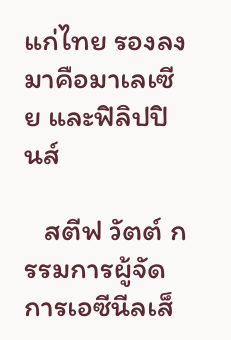แก่ไทย รองลงมาคือมาเลเซีย และฟิลิปปินส์

   สตีฟ วัตต์ กรรมการผู้จัดการเอซีนีลเส็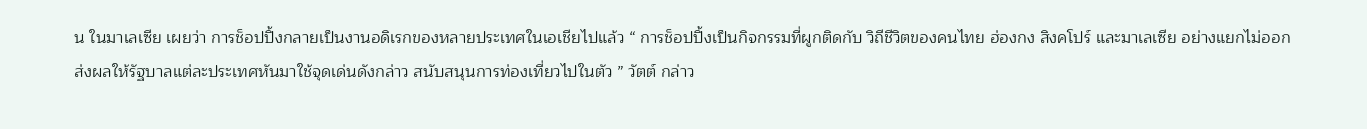น ในมาเลเซีย เผยว่า การช็อปปิ้งกลายเป็นงานอดิเรกของหลายประเทศในเอเชียไปแล้ว “ การช็อปปิ้งเป็นกิจกรรมที่ผูกติดกับ วิถีชีวิตของคนไทย ฮ่องกง สิงคโปร์ และมาเลเซีย อย่างแยกไม่ออก ส่งผลให้รัฐบาลแต่ละประเทศหันมาใช้จุดเด่นดังกล่าว สนับสนุนการท่องเที่ยวไปในตัว ” วัตต์ กล่าว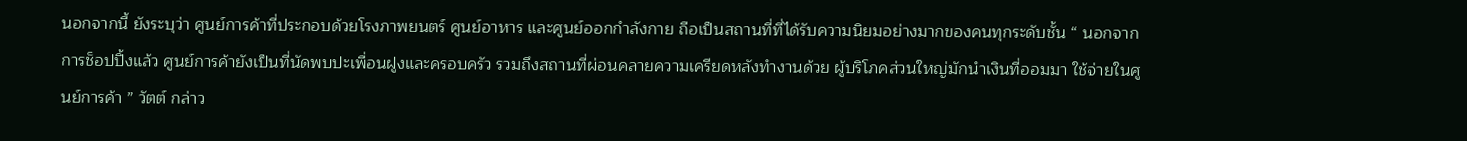นอกจากนี้ ยังระบุว่า ศูนย์การค้าที่ประกอบด้วยโรงภาพยนตร์ ศูนย์อาหาร และศูนย์ออกกำลังกาย ถือเป็นสถานที่ที่ได้รับความนิยมอย่างมากของคนทุกระดับชั้น “ นอกจากการช็อปปิ้งแล้ว ศูนย์การค้ายังเป็นที่นัดพบปะเพื่อนฝูงและครอบครัว รวมถึงสถานที่ผ่อนคลายความเครียดหลังทำงานด้วย ผู้บริโภคส่วนใหญ่มักนำเงินที่ออมมา ใช้จ่ายในศูนย์การค้า ” วัตต์ กล่าว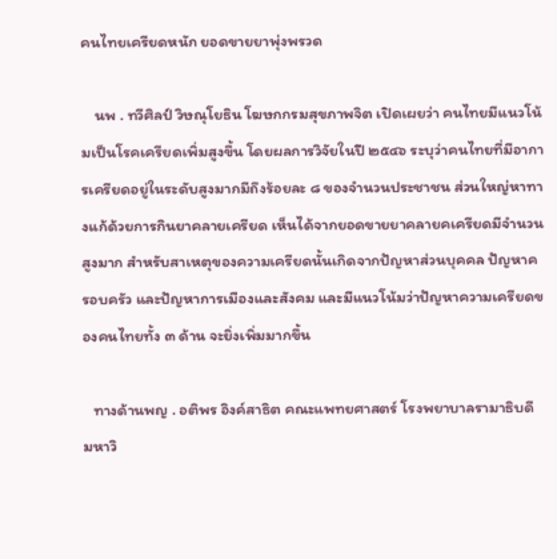คนไทยเครียดหนัก ยอดขายยาพุ่งพรวด

    นพ . ทวีศิลป์ วิษณุโยธิน โฆษกกรมสุขภาพจิต เปิดเผยว่า คนไทยมีแนวโน้มเป็นโรคเครียดเพิ่มสูงขึ้น โดยผลการวิจัยในปี ๒๕๔๖ ระบุว่าคนไทยที่มีอาการเครียดอยู่ในระดับสูงมากมีถึงร้อยละ ๘ ของจำนวนประชาชน ส่วนใหญ่หาทางแก้ด้วยการกินยาคลายเครียด เห็นได้จากยอดขายยาคลายคเครียดมีจำนวนสูงมาก สำหรับสาเหตุของความเครียดนั้นเกิดจากปัญหาส่วนบุคคล ปัญหาครอบครัว และปัญหาการเมืองและสังคม และมีแนวโน้มว่าปัญหาความเครียดของคนไทยทั้ง ๓ ด้าน จะยิ่งเพิ่มมากขึ้น

   ทางด้านพญ . อติพร อิงค์สาธิต คณะแพทยศาสตร์ โรงพยาบาลรามาธิบดี มหาวิ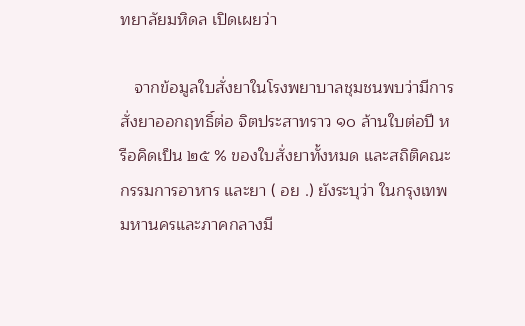ทยาลัยมหิดล เปิดเผยว่า

   จากข้อมูลใบสั่งยาในโรงพยาบาลชุมชนพบว่ามีการสั่งยาออกฤทธิ์ต่อ จิตประสาทราว ๑๐ ล้านใบต่อปี หรือคิดเป็น ๒๕ % ของใบสั่งยาทั้งหมด และสถิติคณะกรรมการอาหาร และยา ( อย .) ยังระบุว่า ในกรุงเทพมหานครและภาคกลางมี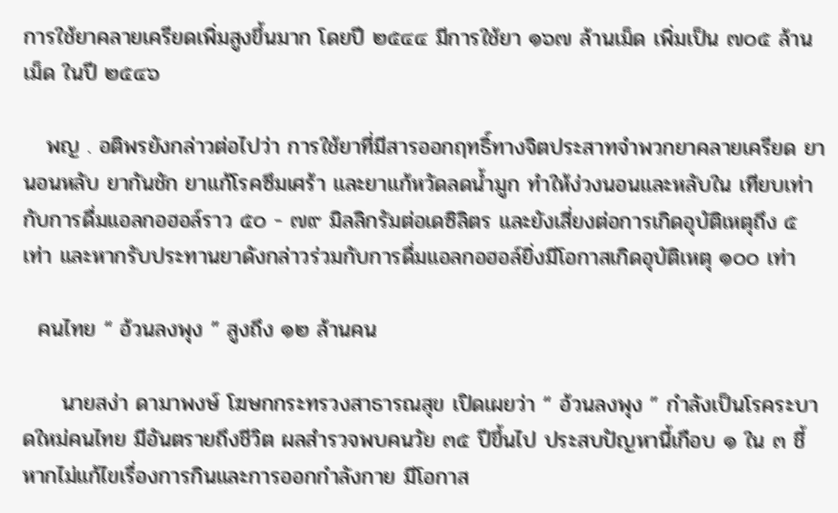การใช้ยาคลายเครียดเพิ่มสูงขึ้นมาก โดยปี ๒๕๔๔ มีการใช้ยา ๑๖๗ ล้านเม็ด เพิ่มเป็น ๗๐๕ ล้านเม็ด ในปี ๒๕๔๖

   พญ . อติพรยังกล่าวต่อไปว่า การใช้ยาที่มีสารออกฤทธิ์ทางจิตประสาทจำพวกยาคลายเครียด ยานอนหลับ ยากันชัก ยาแก้โรคซึมเศร้า และยาแก้หวัดลดน้ำมูก ทำให้ง่วงนอนและหลับใน เทียบเท่ากับการดื่มแอลกอฮอล์ราว ๕๐ - ๗๙ มิลลิกรัมต่อเดซิลิตร และยังเสี่ยงต่อการเกิดอุบัติเหตุถึง ๕ เท่า และหากรับประทานยาดังกล่าวร่วมกับการดื่มแอลกอฮอล์ยิ่งมีโอกาสเกิดอุบัติเหตุ ๑๐๐ เท่า

  คนไทย “ อ้วนลงพุง ” สูงถึง ๑๒ ล้านคน

     นายสง่า ดามาพงษ์ โฆษกกระทรวงสาธารณสุข เปิดเผยว่า “ อ้วนลงพุง ” กำลังเป็นโรคระบาดใหม่คนไทย มีอันตรายถึงชีวิต ผลสำรวจพบคนวัย ๓๕ ปีขึ้นไป ประสบปัญหานี้เกือบ ๑ ใน ๓ ชี้หากไม่แก้ไขเรื่องการกินและการออกกำลังกาย มีโอกาส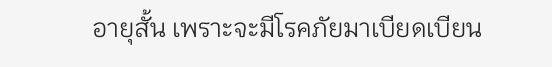อายุสั้น เพราะจะมีโรคภัยมาเบียดเบียน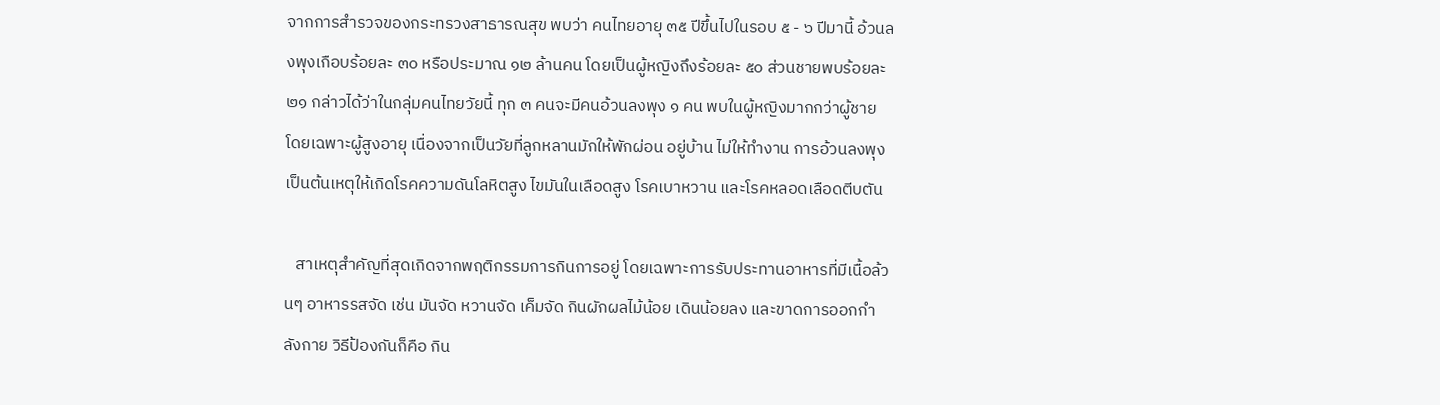จากการสำรวจของกระทรวงสาธารณสุข พบว่า คนไทยอายุ ๓๕ ปีขึ้นไปในรอบ ๕ - ๖ ปีมานี้ อ้วนลงพุงเกือบร้อยละ ๓๐ หรือประมาณ ๑๒ ล้านคน โดยเป็นผู้หญิงถึงร้อยละ ๕๐ ส่วนชายพบร้อยละ ๒๑ กล่าวได้ว่าในกลุ่มคนไทยวัยนี้ ทุก ๓ คนจะมีคนอ้วนลงพุง ๑ คน พบในผู้หญิงมากกว่าผู้ชาย โดยเฉพาะผู้สูงอายุ เนื่องจากเป็นวัยที่ลูกหลานมักให้พักผ่อน อยู่บ้าน ไม่ให้ทำงาน การอ้วนลงพุงเป็นต้นเหตุให้เกิดโรคความดันโลหิตสูง ไขมันในเลือดสูง โรคเบาหวาน และโรคหลอดเลือดตีบตัน

   สาเหตุสำคัญที่สุดเกิดจากพฤติกรรมการกินการอยู่ โดยเฉพาะการรับประทานอาหารที่มีเนื้อล้วนๆ อาหารรสจัด เช่น มันจัด หวานจัด เค็มจัด กินผักผลไม้น้อย เดินน้อยลง และขาดการออกกำลังกาย วิธีป้องกันก็คือ กิน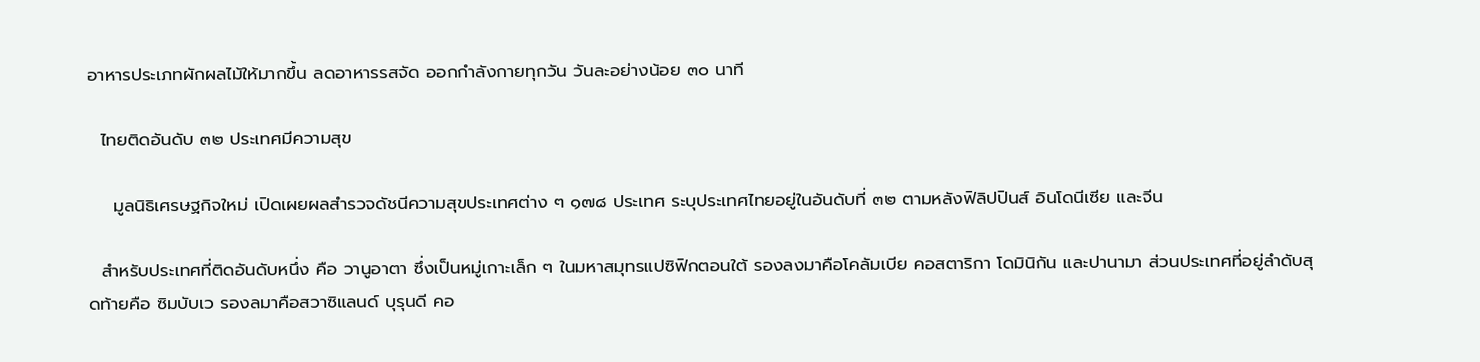อาหารประเภทผักผลไม้ให้มากขึ้น ลดอาหารรสจัด ออกกำลังกายทุกวัน วันละอย่างน้อย ๓๐ นาที

  ไทยติดอันดับ ๓๒ ประเทศมีความสุข

    มูลนิธิเศรษฐกิจใหม่ เปิดเผยผลสำรวจดัชนีความสุขประเทศต่าง ๆ ๑๗๘ ประเทศ ระบุประเทศไทยอยู่ในอันดับที่ ๓๒ ตามหลังฟิลิปปินส์ อินโดนีเซีย และจีน

  สำหรับประเทศที่ติดอันดับหนึ่ง คือ วานูอาตา ซึ่งเป็นหมู่เกาะเล็ก ๆ ในมหาสมุทรแปซิฟิกตอนใต้ รองลงมาคือโคลัมเบีย คอสตาริกา โดมินิกัน และปานามา ส่วนประเทศที่อยู่ลำดับสุดท้ายคือ ซิมบับเว รองลมาคือสวาซิแลนด์ บุรุนดี คอ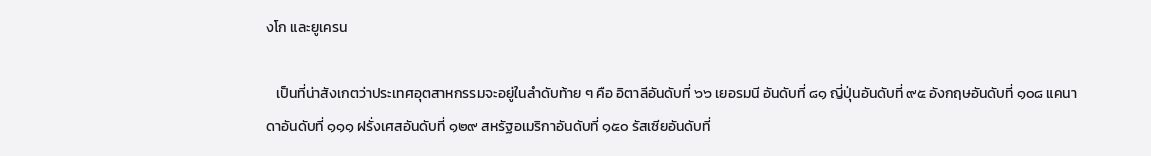งโก และยูเครน

   เป็นที่น่าสังเกตว่าประเทศอุตสาหกรรมจะอยู่ในลำดับท้าย ๆ คือ อิตาลีอันดับที่ ๖๖ เยอรมนี อันดับที่ ๘๑ ญี่ปุ่นอันดับที่ ๙๕ อังกฤษอันดับที่ ๑๐๘ แคนาดาอันดับที่ ๑๑๑ ฝรั่งเศสอันดับที่ ๑๒๙ สหรัฐอเมริกาอันดับที่ ๑๕๐ รัสเซียอันดับที่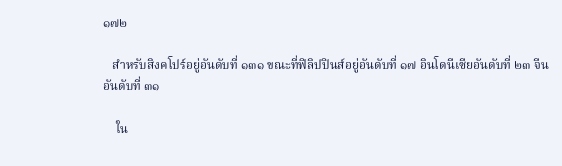๑๗๒

   สำหรับสิงคโปร์อยู่อันดับที่ ๑๓๑ ขณะที่ฟิลิปปินส์อยู่อันดับที่ ๑๗ อินโดนีเซียอันดับที่ ๒๓ จีนอันดับที่ ๓๑

    ใน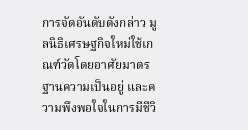การจัดอันดับดังกล่าว มูลนิธิเศรษฐกิจใหม่ใช้เกณฑ์วัดโดยอาศัยมาตรฐานความเป็นอยู่ และความพึงพอใจในการมีชีวิ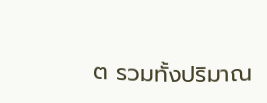ต รวมทั้งปริมาณ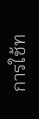การใช้ท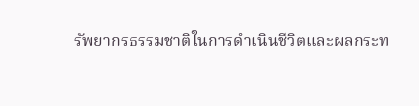รัพยากรธรรมชาติในการดำเนินชีวิตและผลกระท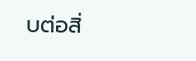บต่อสิ่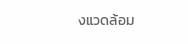งแวดล้อม